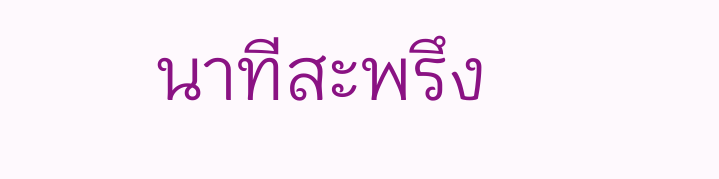นาทีสะพรึง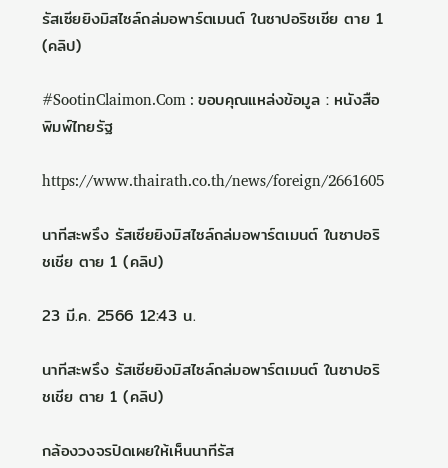รัสเซียยิงมิสไซล์ถล่มอพาร์ตเมนต์ ในซาปอริชเชีย ตาย 1 (คลิป)

#SootinClaimon.Com : ขอบคุณแหล่งข้อมูล : หนังสือพิมพ์ไทยรัฐ

https://www.thairath.co.th/news/foreign/2661605

นาทีสะพรึง รัสเซียยิงมิสไซล์ถล่มอพาร์ตเมนต์ ในซาปอริชเชีย ตาย 1 (คลิป)

23 มี.ค. 2566 12:43 น.

นาทีสะพรึง รัสเซียยิงมิสไซล์ถล่มอพาร์ตเมนต์ ในซาปอริชเชีย ตาย 1 (คลิป)

กล้องวงจรปิดเผยให้เห็นนาทีรัส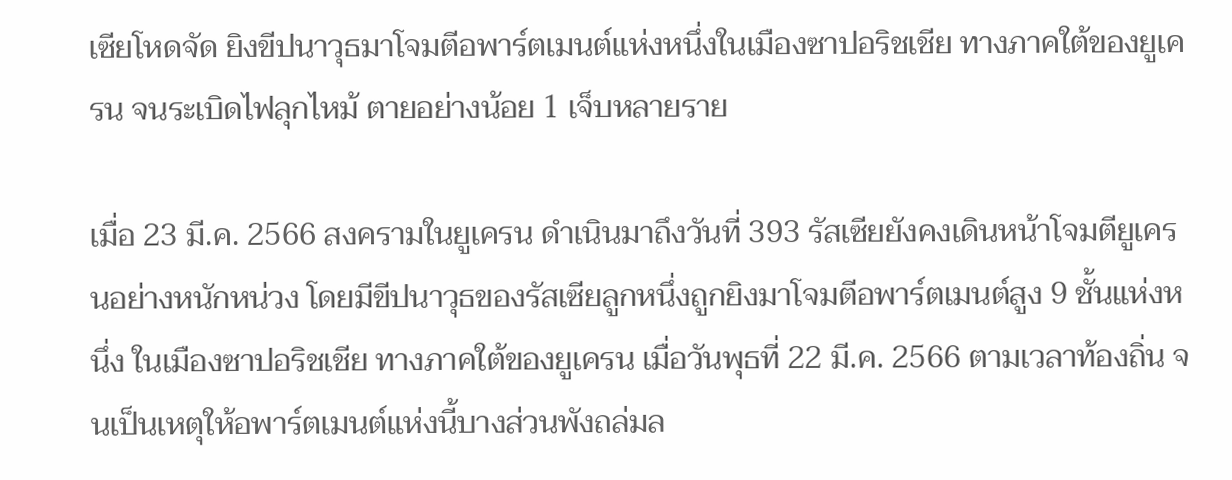เซียโหดจัด ยิงขีปนาวุธมาโจมตีอพาร์ตเมนต์แห่งหนึ่งในเมืองซาปอริชเชีย ทางภาคใต้ของยูเครน จนระเบิดไฟลุกไหม้ ตายอย่างน้อย 1 เจ็บหลายราย

เมื่อ 23 มี.ค. 2566 สงครามในยูเครน ดำเนินมาถึงวันที่ 393 รัสเซียยังคงเดินหน้าโจมตียูเครนอย่างหนักหน่วง โดยมีขีปนาวุธของรัสเซียลูกหนึ่งถูกยิงมาโจมตีอพาร์ตเมนต์สูง 9 ชั้นแห่งหนึ่ง ในเมืองซาปอริชเชีย ทางภาคใต้ของยูเครน เมื่อวันพุธที่ 22 มี.ค. 2566 ตามเวลาท้องถิ่น จนเป็นเหตุให้อพาร์ตเมนต์แห่งนี้บางส่วนพังถล่มล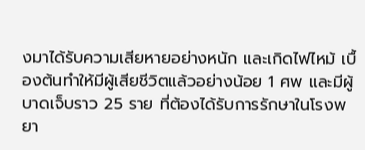งมาได้รับความเสียหายอย่างหนัก และเกิดไฟไหม้ เบื้องต้นทำให้มีผู้เสียชีวิตแล้วอย่างน้อย 1 ศพ และมีผู้บาดเจ็บราว 25 ราย ที่ต้องได้รับการรักษาในโรงพยา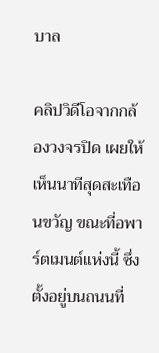บาล

คลิปวิดีโอจากกล้องวงจรปิด เผยให้เห็นนาทีสุดสะเทือนขวัญ ขณะที่อพาร์ตเมนต์แห่งนี้ ซึ่งตั้งอยู่บนถนนที่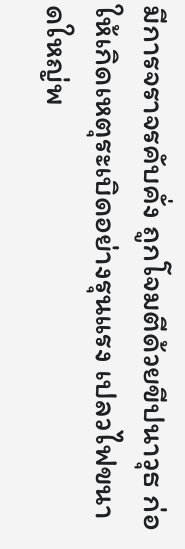มีการจราจรคับคั่ง ถูกโจมตีด้วยขีปนาวุธ ก่อให้เกิดเหตุระเบิดอย่างรุนแรง เปลวไฟขนาดใหญ่พ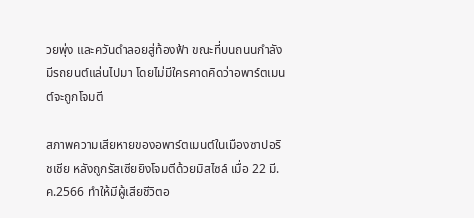วยพุ่ง และควันดำลอยสู่ท้องฟ้า ขณะที่บนถนนกำลังมีรถยนต์แล่นไปมา โดยไม่มีใครคาดคิดว่าอพาร์ตเมนต์จะถูกโจมตี

สภาพความเสียหายของอพาร์ตเมนต์ในเมืองซาปอริชเชีย หลังถูกรัสเซียยิงโจมตีด้วยมิสไซล์ เมื่อ 22 มี.ค.2566 ทำให้มีผู้เสียชีวิตอ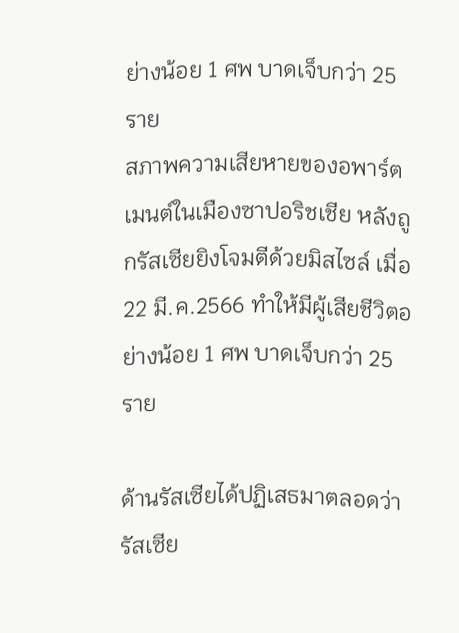ย่างน้อย 1 ศพ บาดเจ็บกว่า 25 ราย
สภาพความเสียหายของอพาร์ตเมนต์ในเมืองซาปอริชเชีย หลังถูกรัสเซียยิงโจมตีด้วยมิสไซล์ เมื่อ 22 มี.ค.2566 ทำให้มีผู้เสียชีวิตอย่างน้อย 1 ศพ บาดเจ็บกว่า 25 ราย

ด้านรัสเซียได้ปฏิเสธมาตลอดว่า รัสเซีย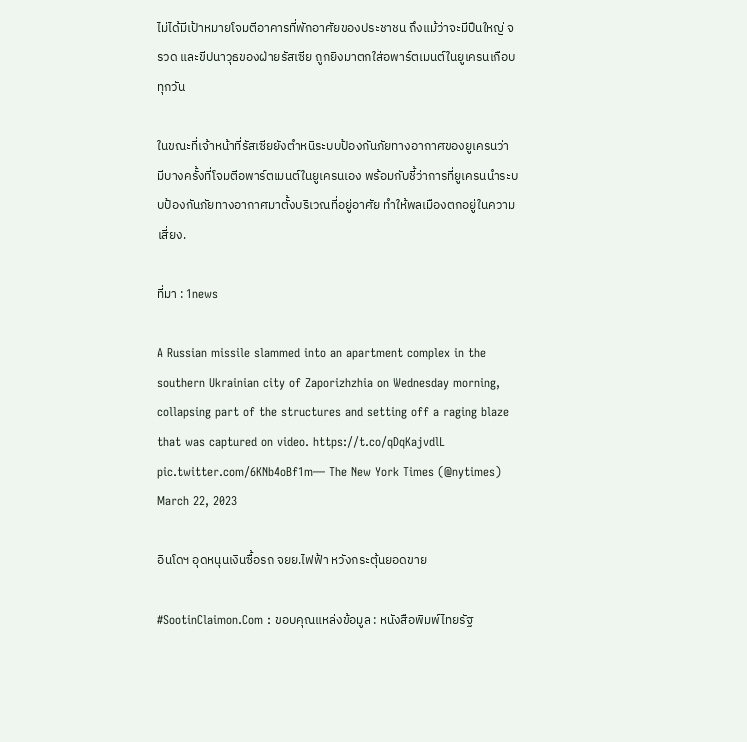ไม่ได้มีเป้าหมายโจมตีอาคารที่พักอาศัยของประชาชน ถึงแม้ว่าจะมีปืนใหญ่ จรวด และขีปนาวุธของฝ่ายรัสเซีย ถูกยิงมาตกใส่อพาร์ตเมนต์ในยูเครนเกือบทุกวัน

ในขณะที่เจ้าหน้าที่รัสเซียยังตำหนิระบบป้องกันภัยทางอากาศของยูเครนว่า มีบางครั้งที่โจมตีอพาร์ตเมนต์ในยูเครนเอง พร้อมกับชี้ว่าการที่ยูเครนนำระบบป้องกันภัยทางอากาศมาตั้งบริเวณที่อยู่อาศัย ทำให้พลเมืองตกอยู่ในความเสี่ยง.

ที่มา : 1news

A Russian missile slammed into an apartment complex in the southern Ukrainian city of Zaporizhzhia on Wednesday morning, collapsing part of the structures and setting off a raging blaze that was captured on video. https://t.co/qDqKajvdlL pic.twitter.com/6KNb4oBf1m— The New York Times (@nytimes) March 22, 2023

อินโดฯ อุดหนุนเงินซื้อรถ จยย.ไฟฟ้า หวังกระตุ้นยอดขาย

#SootinClaimon.Com : ขอบคุณแหล่งข้อมูล : หนังสือพิมพ์ไทยรัฐ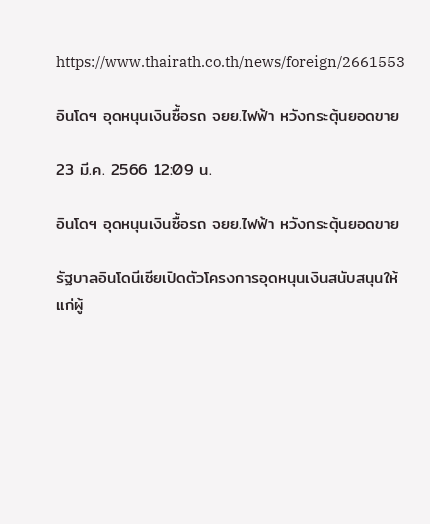https://www.thairath.co.th/news/foreign/2661553

อินโดฯ อุดหนุนเงินซื้อรถ จยย.ไฟฟ้า หวังกระตุ้นยอดขาย

23 มี.ค. 2566 12:09 น.

อินโดฯ อุดหนุนเงินซื้อรถ จยย.ไฟฟ้า หวังกระตุ้นยอดขาย

รัฐบาลอินโดนีเซียเปิดตัวโครงการอุดหนุนเงินสนับสนุนให้แก่ผู้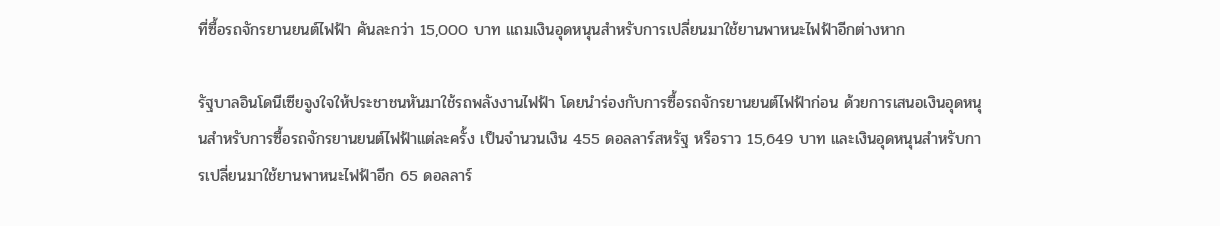ที่ซื้อรถจักรยานยนต์ไฟฟ้า คันละกว่า 15,000 บาท แถมเงินอุดหนุนสำหรับการเปลี่ยนมาใช้ยานพาหนะไฟฟ้าอีกต่างหาก

รัฐบาลอินโดนีเซียจูงใจให้ประชาชนหันมาใช้รถพลังงานไฟฟ้า โดยนำร่องกับการซื้อรถจักรยานยนต์ไฟฟ้าก่อน ด้วยการเสนอเงินอุดหนุนสำหรับการซื้อรถจักรยานยนต์ไฟฟ้าแต่ละครั้ง เป็นจำนวนเงิน 455 ดอลลาร์สหรัฐ หรือราว 15,649 บาท และเงินอุดหนุนสำหรับการเปลี่ยนมาใช้ยานพาหนะไฟฟ้าอีก 65 ดอลลาร์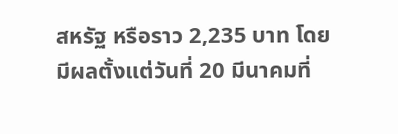สหรัฐ หรือราว 2,235 บาท โดยมีผลตั้งแต่วันที่ 20 มีนาคมที่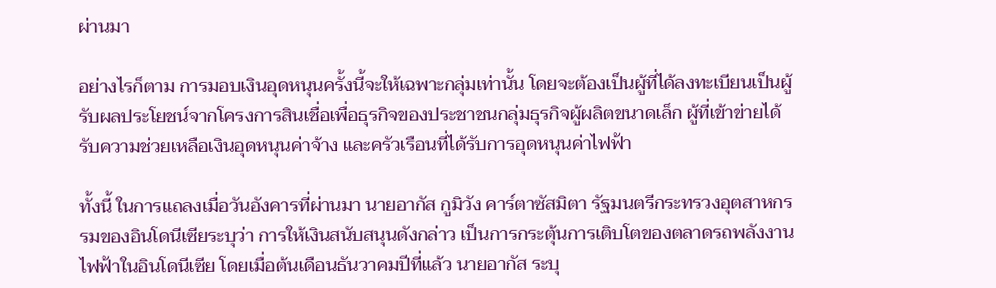ผ่านมา

อย่างไรก็ตาม การมอบเงินอุดหนุนครั้งนี้จะให้เฉพาะกลุ่มเท่านั้น โดยจะต้องเป็นผู้ที่ได้ลงทะเบียนเป็นผู้รับผลประโยชน์จากโครงการสินเชื่อเพื่อธุรกิจของประชาชนกลุ่มธุรกิจผู้ผลิตขนาดเล็ก ผู้ที่เข้าข่ายได้รับความช่วยเหลือเงินอุดหนุนค่าจ้าง และครัวเรือนที่ได้รับการอุดหนุนค่าไฟฟ้า

ทั้งนี้ ในการแถลงเมื่อวันอังคารที่ผ่านมา นายอากัส กูมิวัง คาร์ตาซัสมิตา รัฐมนตรีกระทรวงอุตสาหกรรมของอินโดนีเซียระบุว่า การให้เงินสนับสนุนดังกล่าว เป็นการกระตุ้นการเติบโตของตลาดรถพลังงานไฟฟ้าในอินโดนีเซีย โดยเมื่อต้นเดือนธันวาคมปีที่แล้ว นายอากัส ระบุ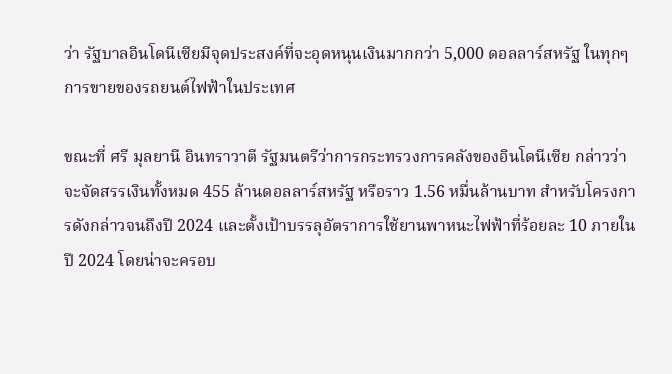ว่า รัฐบาลอินโดนีเซียมีจุดประสงค์ที่จะอุดหนุนเงินมากกว่า 5,000 ดอลลาร์สหรัฐ ในทุกๆ การขายของรถยนต์ไฟฟ้าในประเทศ

ขณะที่ ศรี มุลยานี อินทราวาตี รัฐมนตรีว่าการกระทรวงการคลังของอินโดนีเซีย กล่าวว่า จะจัดสรรเงินทั้งหมด 455 ล้านดอลลาร์สหรัฐ หรือราว 1.56 หมื่นล้านบาท สำหรับโครงการดังกล่าวจนถึงปี 2024 และตั้งเป้าบรรลุอัตราการใช้ยานพาหนะไฟฟ้าที่ร้อยละ 10 ภายในปี 2024 โดยน่าจะครอบ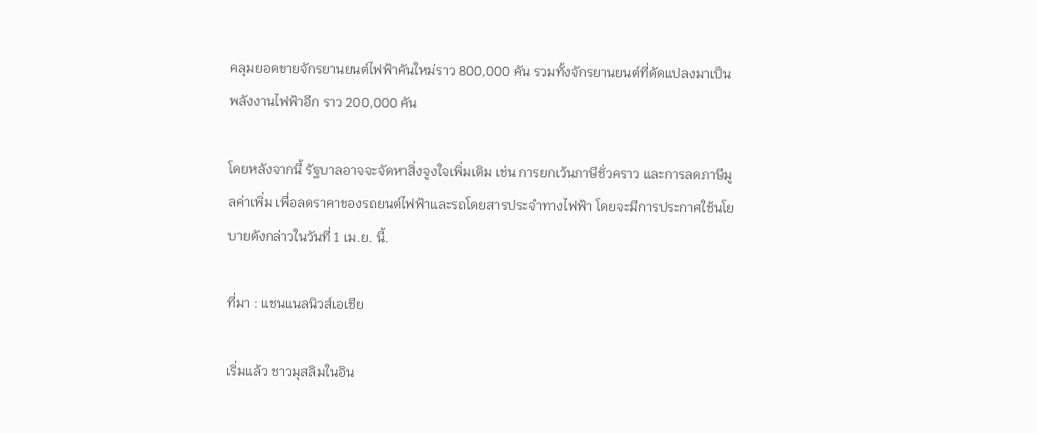คลุมยอดขายจักรยานยนต์ไฟฟ้าคันใหม่ราว 800,000 คัน รวมทั้งจักรยานยนต์ที่ดัดแปลงมาเป็นพลังงานไฟฟ้าอีก ราว 200,000 คัน

โดยหลังจากนี้ รัฐบาลอาจจะจัดหาสิ่งจูงใจเพิ่มเติม เช่น การยกเว้นภาษีชั่วคราว และการลดภาษีมูลค่าเพิ่ม เพื่อลดราคาของรถยนต์ไฟฟ้าและรถโดยสารประจำทางไฟฟ้า โดยจะมีการประกาศใช้นโยบายดังกล่าวในวันที่ 1 เม.ย. นี้.

ที่มา : แชนแนลนิวส์เอเชีย

เริ่มแล้ว ชาวมุสลิมในอิน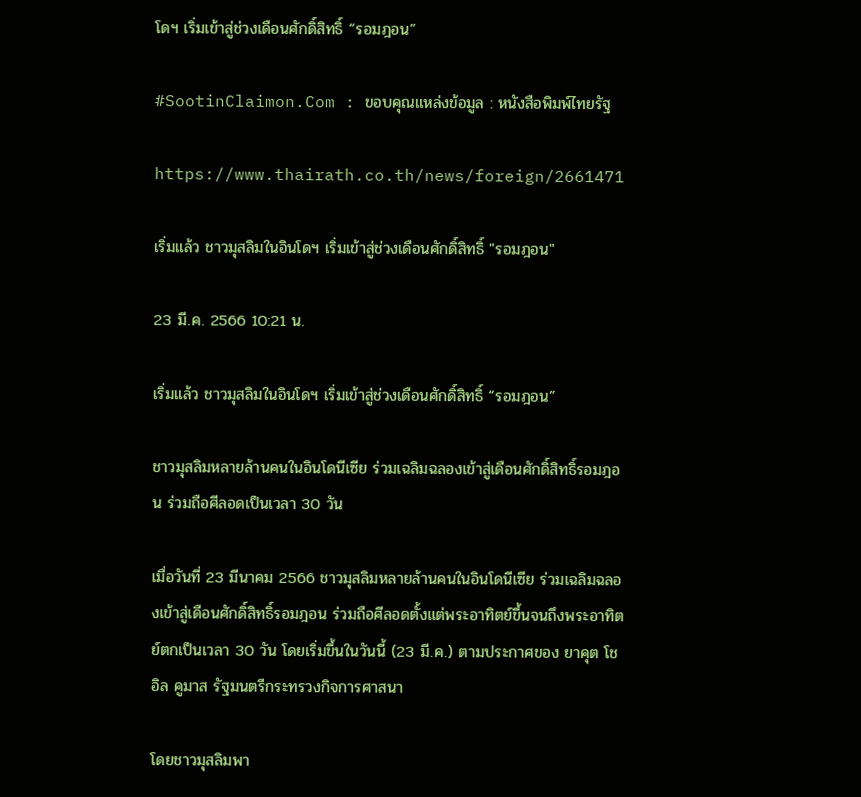โดฯ เริ่มเข้าสู่ช่วงเดือนศักดิ์สิทธิ์ “รอมฎอน”

#SootinClaimon.Com : ขอบคุณแหล่งข้อมูล : หนังสือพิมพ์ไทยรัฐ

https://www.thairath.co.th/news/foreign/2661471

เริ่มแล้ว ชาวมุสลิมในอินโดฯ เริ่มเข้าสู่ช่วงเดือนศักดิ์สิทธิ์ "รอมฎอน"

23 มี.ค. 2566 10:21 น.

เริ่มแล้ว ชาวมุสลิมในอินโดฯ เริ่มเข้าสู่ช่วงเดือนศักดิ์สิทธิ์ “รอมฎอน”

ชาวมุสลิมหลายล้านคนในอินโดนีเซีย ร่วมเฉลิมฉลองเข้าสู่เดือนศักดิ์สิทธิ์รอมฎอน ร่วมถือศีลอดเป็นเวลา 30 วัน

เมื่อวันที่ 23 มีนาคม 2566 ชาวมุสลิมหลายล้านคนในอินโดนีเซีย ร่วมเฉลิมฉลองเข้าสู่เดือนศักดิ์สิทธิ์รอมฎอน ร่วมถือศีลอดตั้งแต่พระอาทิตย์ขึ้นจนถึงพระอาทิตย์ตกเป็นเวลา 30 วัน โดยเริ่มขึ้นในวันนี้ (23 มี.ค.) ตามประกาศของ ยาคุต โชอิล คูมาส รัฐมนตรีกระทรวงกิจการศาสนา

โดยชาวมุสลิมพา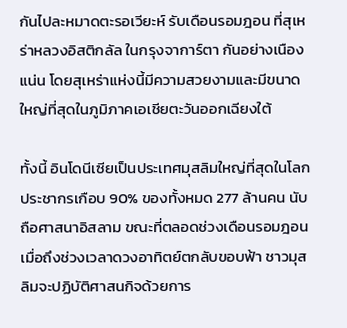กันไปละหมาดตะรอเวียะห์ รับเดือนรอมฎอน ที่สุเหร่าหลวงอิสติกลัล ในกรุงจาการ์ตา กันอย่างเนืองแน่น โดยสุเหร่าแห่งนี้มีความสวยงามและมีขนาดใหญ่ที่สุดในภูมิภาคเอเชียตะวันออกเฉียงใต้

ทั้งนี้ อินโดนีเซียเป็นประเทศมุสลิมใหญ่ที่สุดในโลก ประชากรเกือบ 90% ของทั้งหมด 277 ล้านคน นับถือศาสนาอิสลาม ขณะที่ตลอดช่วงเดือนรอมฎอน เมื่อถึงช่วงเวลาดวงอาทิตย์ตกลับขอบฟ้า ชาวมุสลิมจะปฏิบัติศาสนกิจด้วยการ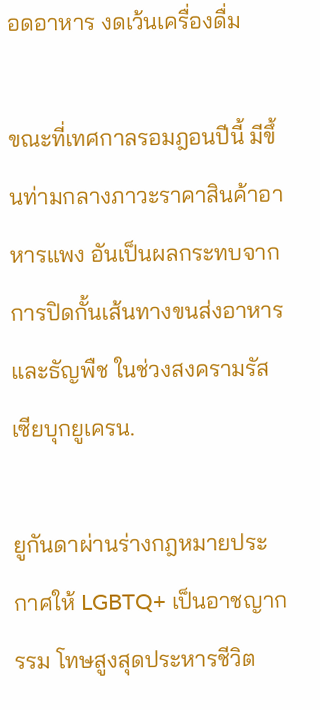อดอาหาร งดเว้นเครื่องดื่ม

ขณะที่เทศกาลรอมฎอนปีนี้ มีขึ้นท่ามกลางภาวะราคาสินค้าอาหารแพง อันเป็นผลกระทบจากการปิดกั้นเส้นทางขนส่งอาหารและธัญพืช ในช่วงสงครามรัสเซียบุกยูเครน.

ยูกันดาผ่านร่างกฎหมายประกาศให้ LGBTQ+ เป็นอาชญากรรม โทษสูงสุดประหารชีวิต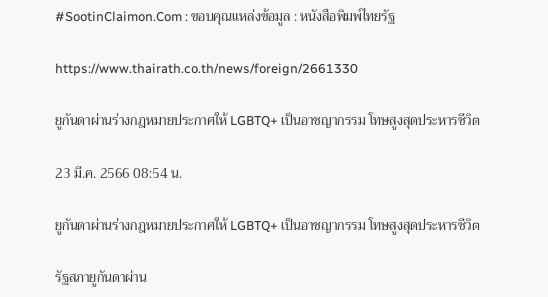#SootinClaimon.Com : ขอบคุณแหล่งข้อมูล : หนังสือพิมพ์ไทยรัฐ

https://www.thairath.co.th/news/foreign/2661330

ยูกันดาผ่านร่างกฎหมายประกาศให้ LGBTQ+ เป็นอาชญากรรม โทษสูงสุดประหารชีวิต

23 มี.ค. 2566 08:54 น.

ยูกันดาผ่านร่างกฎหมายประกาศให้ LGBTQ+ เป็นอาชญากรรม โทษสูงสุดประหารชีวิต

รัฐสภายูกันดาผ่าน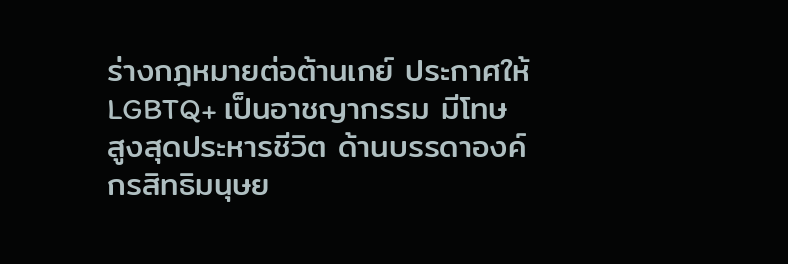ร่างกฎหมายต่อต้านเกย์ ประกาศให้ LGBTQ+ เป็นอาชญากรรม มีโทษสูงสุดประหารชีวิต ด้านบรรดาองค์กรสิทธิมนุษย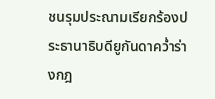ชนรุมประณามเรียกร้องประธานาธิบดียูกันดาคว่ำร่างกฎ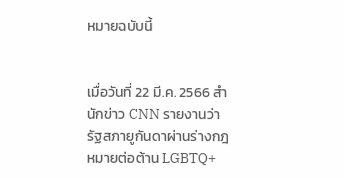หมายฉบับนี้


เมื่อวันที่ 22 มี.ค. 2566 สำนักข่าว CNN รายงานว่า รัฐสภายูกันดาผ่านร่างกฎหมายต่อต้าน LGBTQ+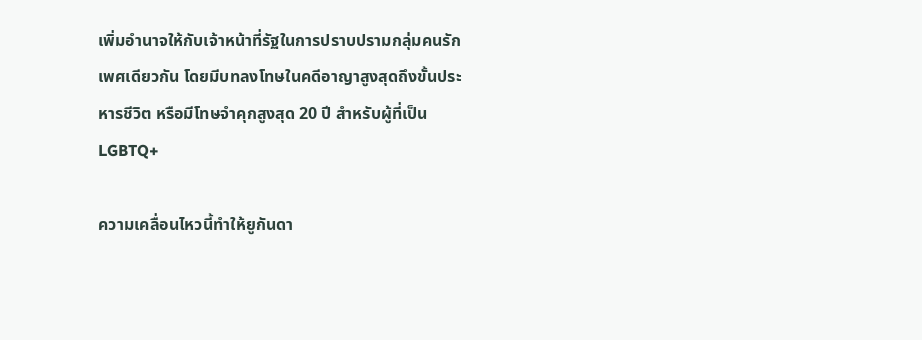เพิ่มอำนาจให้กับเจ้าหน้าที่รัฐในการปราบปรามกลุ่มคนรักเพศเดียวกัน โดยมีบทลงโทษในคดีอาญาสูงสุดถึงขั้นประหารชีวิต หรือมีโทษจำคุกสูงสุด 20 ปี สำหรับผู้ที่เป็น LGBTQ+

ความเคลื่อนไหวนี้ทำให้ยูกันดา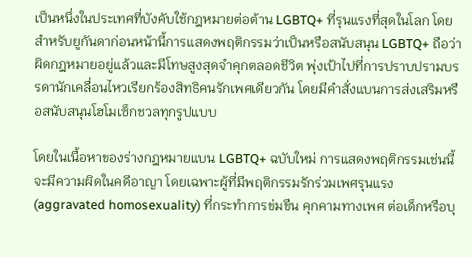เป็นหนึ่งในประเทศที่บังคับใช้กฎหมายต่อต้าน LGBTQ+ ที่รุนแรงที่สุดในโลก โดยสำหรับยูกันดาก่อนหน้านี้การแสดงพฤติกรรมว่าเป็นหรือสนับสนุน LGBTQ+ ถือว่าผิดกฎหมายอยู่แล้วและมีโทษสูงสุดจำคุกตลอดชีวิต พุ่งเป้าไปที่การปราบปรามบรรดานักเคลื่อนไหวเรียกร้องสิทธิคนรักเพศเดียวกัน โดยมีคำสั่งแบนการส่งเสริมหรือสนับสนุนโฮโมเซ็กชวลทุกรูปแบบ

โดยในเนื้อหาของร่างกฎหมายแบน LGBTQ+ ฉบับใหม่ การแสดงพฤติกรรมเช่นนี้จะมีความผิดในคดีอาญา โดยเฉพาะผู้ที่มีพฤติกรรมรักร่วมเพศรุนแรง (aggravated homosexuality) ที่กระทำการข่มขืน คุกคามทางเพศ ต่อเด็กหรือบุ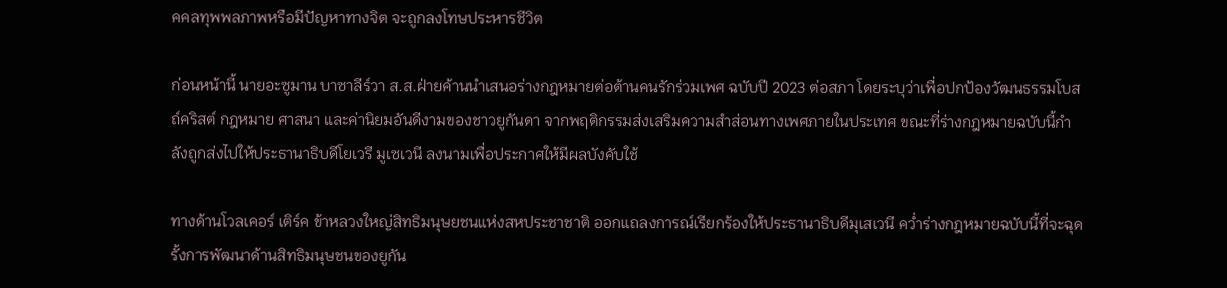คคลทุพพลภาพหรือมีปัญหาทางจิต จะถูกลงโทษประหารชีวิต

ก่อนหน้านี้ นายอะซูมาน บาซาลีร์วา ส.ส.ฝ่ายค้านนำเสนอร่างกฎหมายต่อต้านคนรักร่วมเพศ ฉบับปี 2023 ต่อสภา โดยระบุว่าเพื่อปกป้องวัฒนธรรมโบสถ์คริสต์ กฎหมาย ศาสนา และค่านิยมอันดีงามของชาวยูกันดา จากพฤติกรรมส่งเสริมความสำส่อนทางเพศภายในประเทศ ขณะที่ร่างกฎหมายฉบับนี้กำลังถูกส่งไปให้ประธานาธิบดีโยเวรี มูเซเวนี ลงนามเพื่อประกาศให้มีผลบังคับใช้

ทางด้านโวลเคอร์ เติร์ค ข้าหลวงใหญ่สิทธิมนุษยชนแห่งสหประชาชาติ ออกแถลงการณ์เรียกร้องให้ประธานาธิบดีมุเสเวนี คว่ำร่างกฎหมายฉบับนี้ที่จะฉุดรั้งการพัฒนาด้านสิทธิมนุษชนของยูกัน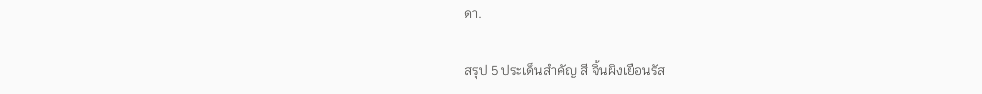ดา.

สรุป 5 ประเด็นสำคัญ สี จิ้นผิงเยือนรัส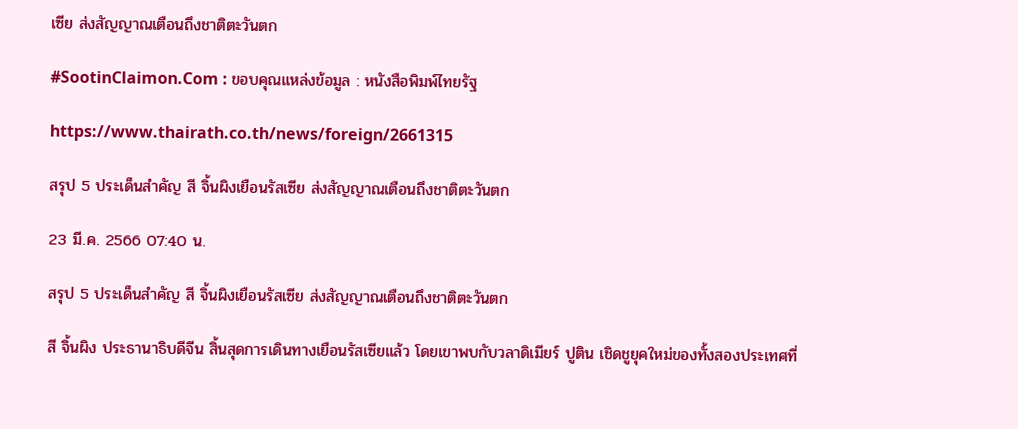เซีย ส่งสัญญาณเตือนถึงชาติตะวันตก

#SootinClaimon.Com : ขอบคุณแหล่งข้อมูล : หนังสือพิมพ์ไทยรัฐ

https://www.thairath.co.th/news/foreign/2661315

สรุป 5 ประเด็นสำคัญ สี จิ้นผิงเยือนรัสเซีย ส่งสัญญาณเตือนถึงชาติตะวันตก

23 มี.ค. 2566 07:40 น.

สรุป 5 ประเด็นสำคัญ สี จิ้นผิงเยือนรัสเซีย ส่งสัญญาณเตือนถึงชาติตะวันตก

สี จิ้นผิง ประธานาธิบดีจีน สิ้นสุดการเดินทางเยือนรัสเซียแล้ว โดยเขาพบกับวลาดิเมียร์ ปูติน เชิดชูยุคใหม่ของทั้งสองประเทศที่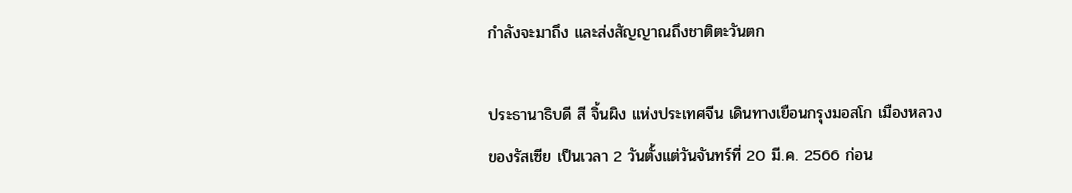กำลังจะมาถึง และส่งสัญญาณถึงชาติตะวันตก

ประธานาธิบดี สี จิ้นผิง แห่งประเทศจีน เดินทางเยือนกรุงมอสโก เมืองหลวงของรัสเซีย เป็นเวลา 2 วันตั้งแต่วันจันทร์ที่ 20 มี.ค. 2566 ก่อน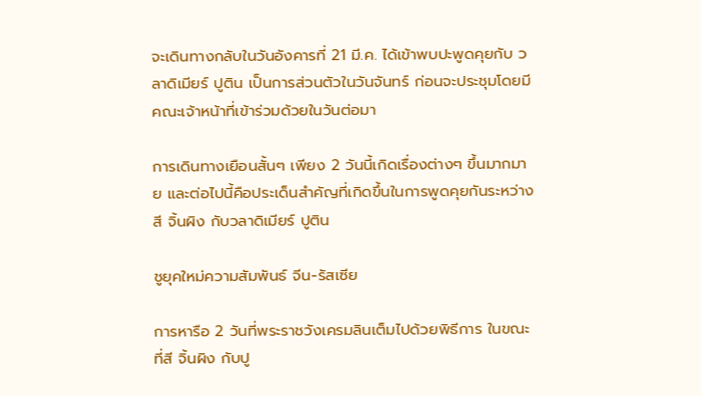จะเดินทางกลับในวันอังคารที่ 21 มี.ค. ได้เข้าพบปะพูดคุยกับ วลาดิเมียร์ ปูติน เป็นการส่วนตัวในวันจันทร์ ก่อนจะประชุมโดยมีคณะเจ้าหน้าที่เข้าร่วมด้วยในวันต่อมา

การเดินทางเยือนสั้นๆ เพียง 2 วันนี้เกิดเรื่องต่างๆ ขึ้นมากมาย และต่อไปนี้คือประเด็นสำคัญที่เกิดขึ้นในการพูดคุยกันระหว่าง สี จิ้นผิง กับวลาดิเมียร์ ปูติน

ชูยุคใหม่ความสัมพันธ์ จีน-รัสเซีย

การหารือ 2 วันที่พระราชวังเครมลินเต็มไปด้วยพิธีการ ในขณะที่สี จิ้นผิง กับปู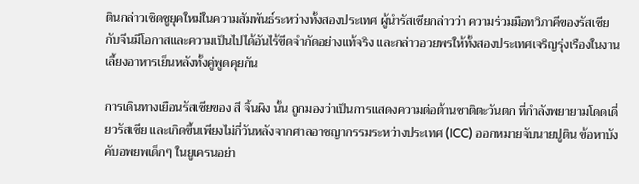ตินกล่าวเชิดชูยุคใหม่ในความสัมพันธ์ระหว่างทั้งสองประเทศ ผู้นำรัสเซียกล่าวว่า ความร่วมมือทวิภาคีของรัสเซียกับจีนมีโอกาสและความเป็นไปได้อันไร้ขีดจำกัดอย่างแท้จริง และกล่าวอวยพรให้ทั้งสองประเทศเจริญรุ่งเรืองในงานเลี้ยงอาหารเย็นหลังทั้งคู่พูดคุยกัน

การเดินทางเยือนรัสเซียของ สี จิ้นผิง นั้น ถูกมองว่าเป็นการแสดงความต่อต้านชาติตะวันตก ที่กำลังพยายามโดดเดี่ยวรัสเซีย และเกิดขึ้นเพียงไม่กี่วันหลังจากศาลอาชญากรรมระหว่างประเทศ (ICC) ออกหมายจับนายปูติน ข้อหาบังคับอพยพเด็กๆ ในยูเครนอย่า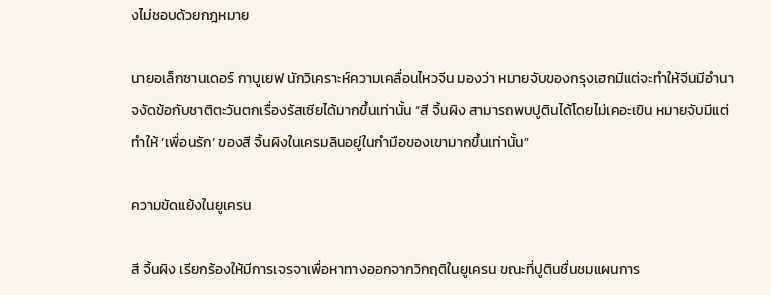งไม่ชอบด้วยกฎหมาย

นายอเล็กซานเดอร์ กาบูเยฟ นักวิเคราะห์ความเคลื่อนไหวจีน มองว่า หมายจับของกรุงเฮกมีแต่จะทำให้จีนมีอำนาจงัดข้อกับชาติตะวันตกเรื่องรัสเซียได้มากขึ้นเท่านั้น “สี จิ้นผิง สามารถพบปูตินได้โดยไม่เคอะเขิน หมายจับมีแต่ทำให้ ‘เพื่อนรัก’ ของสี จิ้นผิงในเครมลินอยู่ในกำมือของเขามากขึ้นเท่านั้น”

ความขัดแย้งในยูเครน

สี จิ้นผิง เรียกร้องให้มีการเจรจาเพื่อหาทางออกจากวิกฤติในยูเครน ขณะที่ปูตินชื่นชมแผนการ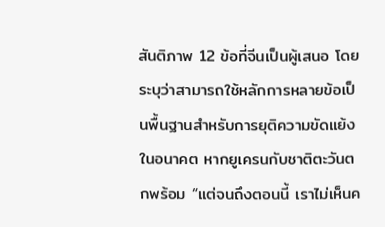สันติภาพ 12 ข้อที่จีนเป็นผู้เสนอ โดยระบุว่าสามารถใช้หลักการหลายข้อเป็นพื้นฐานสำหรับการยุติความขัดแย้งในอนาคต หากยูเครนกับชาติตะวันตกพร้อม “แต่จนถึงตอนนี้ เราไม่เห็นค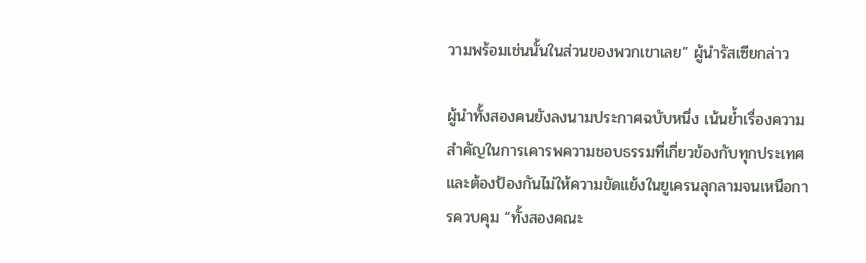วามพร้อมเช่นนั้นในส่วนของพวกเขาเลย” ผู้นำรัสเซียกล่าว

ผู้นำทั้งสองคนยังลงนามประกาศฉบับหนึ่ง เน้นย้ำเรื่องความสำคัญในการเคารพความชอบธรรมที่เกี่ยวข้องกับทุกประเทศ และต้องป้องกันไม่ให้ความขัดแย้งในยูเครนลุกลามจนเหนือการควบคุม “ทั้งสองคณะ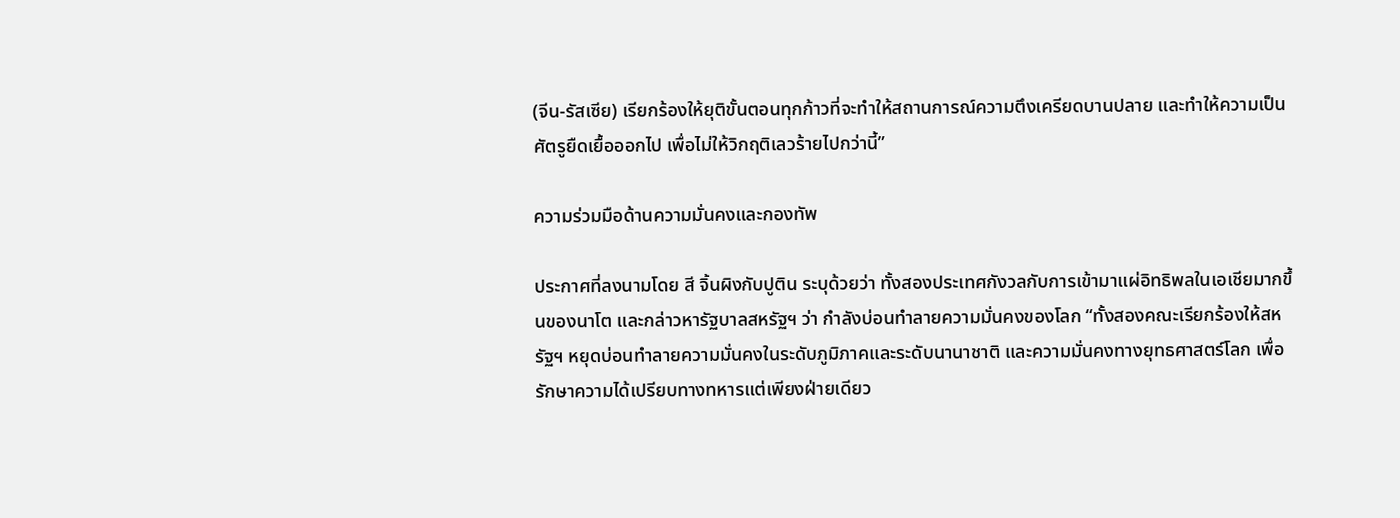(จีน-รัสเซีย) เรียกร้องให้ยุติขั้นตอนทุกก้าวที่จะทำให้สถานการณ์ความตึงเครียดบานปลาย และทำให้ความเป็นศัตรูยืดเยื้อออกไป เพื่อไม่ให้วิกฤติเลวร้ายไปกว่านี้”

ความร่วมมือด้านความมั่นคงและกองทัพ

ประกาศที่ลงนามโดย สี จิ้นผิงกับปูติน ระบุด้วยว่า ทั้งสองประเทศกังวลกับการเข้ามาแผ่อิทธิพลในเอเชียมากขึ้นของนาโต และกล่าวหารัฐบาลสหรัฐฯ ว่า กำลังบ่อนทำลายความมั่นคงของโลก “ทั้งสองคณะเรียกร้องให้สหรัฐฯ หยุดบ่อนทำลายความมั่นคงในระดับภูมิภาคและระดับนานาชาติ และความมั่นคงทางยุทธศาสตร์โลก เพื่อรักษาความได้เปรียบทางทหารแต่เพียงฝ่ายเดียว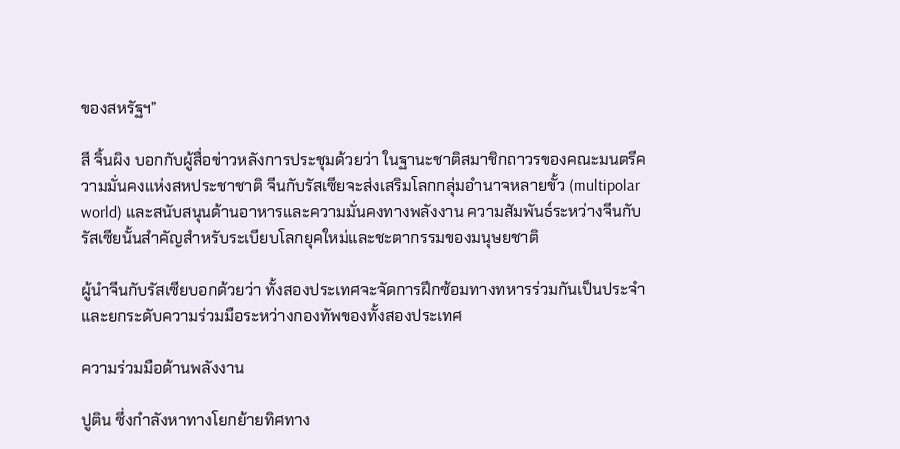ของสหรัฐฯ”

สี จิ้นผิง บอกกับผู้สื่อข่าวหลังการประชุมด้วยว่า ในฐานะชาติสมาชิกถาวรของคณะมนตรีความมั่นคงแห่งสหประชาชาติ จีนกับรัสเซียจะส่งเสริมโลกกลุ่มอำนาจหลายขั้ว (multipolar world) และสนับสนุนด้านอาหารและความมั่นคงทางพลังงาน ความสัมพันธ์ระหว่างจีนกับรัสเซียนั้นสำคัญสำหรับระเบียบโลกยุคใหม่และชะตากรรมของมนุษยชาติ

ผู้นำจีนกับรัสเซียบอกด้วยว่า ทั้งสองประเทศจะจัดการฝึกซ้อมทางทหารร่วมกันเป็นประจำ และยกระดับความร่วมมือระหว่างกองทัพของทั้งสองประเทศ

ความร่วมมือด้านพลังงาน

ปูติน ซึ่งกำลังหาทางโยกย้ายทิศทาง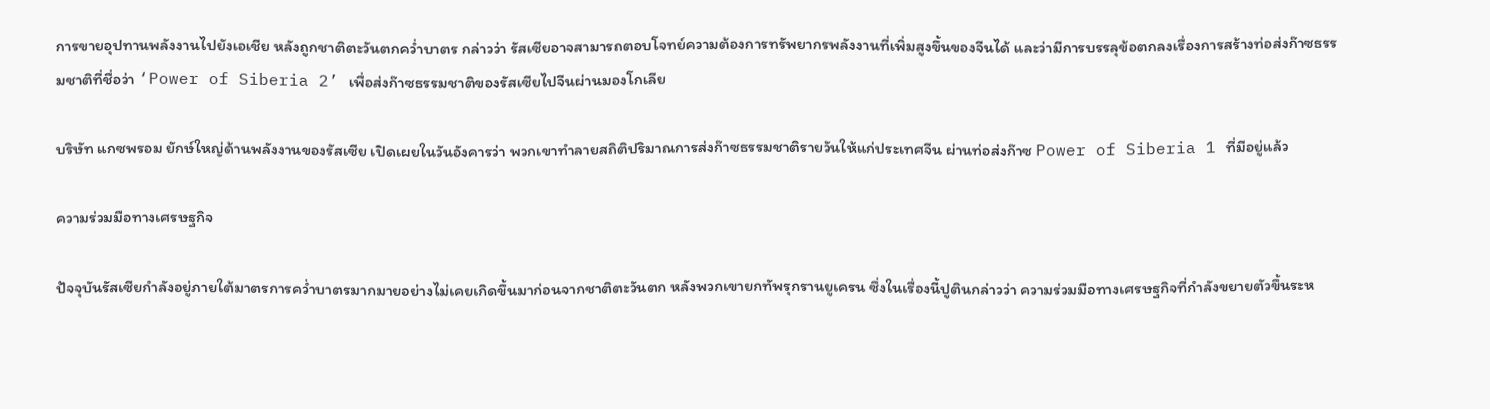การขายอุปทานพลังงานไปยังเอเชีย หลังถูกชาติตะวันตกคว่ำบาตร กล่าวว่า รัสเซียอาจสามารถตอบโจทย์ความต้องการทรัพยากรพลังงานที่เพิ่มสูงขึ้นของจีนได้ และว่ามีการบรรลุข้อตกลงเรื่องการสร้างท่อส่งก๊าซธรรมชาติที่ชื่อว่า ‘Power of Siberia 2’ เพื่อส่งก๊าซธรรมชาติของรัสเซียไปจีนผ่านมองโกเลีย

บริษัท แกซพรอม ยักษ์ใหญ่ด้านพลังงานของรัสเซีย เปิดเผยในวันอังคารว่า พวกเขาทำลายสถิติปริมาณการส่งก๊าซธรรมชาติรายวันให้แก่ประเทศจีน ผ่านท่อส่งก๊าซ Power of Siberia 1 ที่มีอยู่แล้ว

ความร่วมมือทางเศรษฐกิจ

ปัจจุบันรัสเซียกำลังอยู่ภายใต้มาตรการคว่ำบาตรมากมายอย่างไม่เคยเกิดขึ้นมาก่อนจากชาติตะวันตก หลังพวกเขายกทัพรุกรานยูเครน ซึ่งในเรื่องนี้ปูตินกล่าวว่า ความร่วมมือทางเศรษฐกิจที่กำลังขยายตัวขึ้นระห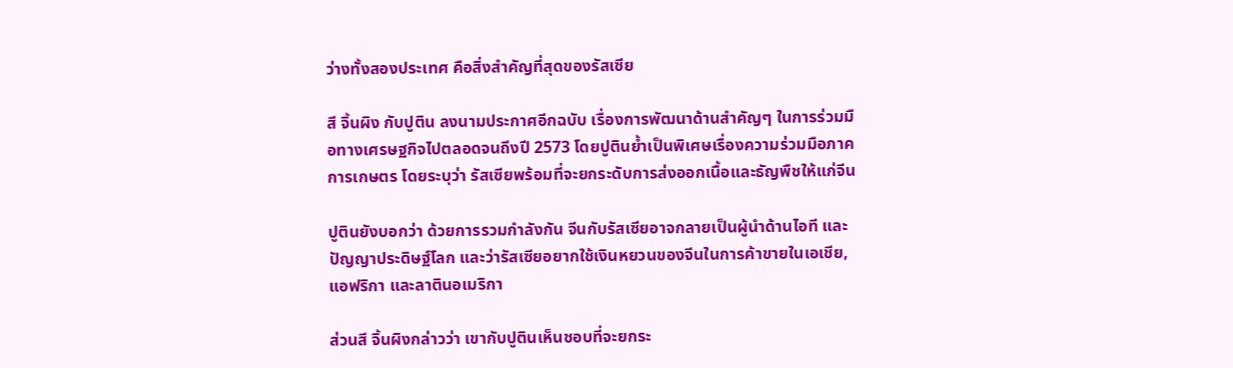ว่างทั้งสองประเทศ คือสิ่งสำคัญที่สุดของรัสเซีย

สี จิ้นผิง กับปูติน ลงนามประกาศอีกฉบับ เรื่องการพัฒนาด้านสำคัญๆ ในการร่วมมือทางเศรษฐกิจไปตลอดจนถึงปี 2573 โดยปูตินย้ำเป็นพิเศษเรื่องความร่วมมือภาคการเกษตร โดยระบุว่า รัสเซียพร้อมที่จะยกระดับการส่งออกเนื้อและธัญพืชให้แก่จีน

ปูตินยังบอกว่า ด้วยการรวมกำลังกัน จีนกับรัสเซียอาจกลายเป็นผู้นำด้านไอที และปัญญาประดิษฐ์โลก และว่ารัสเซียอยากใช้เงินหยวนของจีนในการค้าขายในเอเชีย, แอฟริกา และลาตินอเมริกา

ส่วนสี จิ้นผิงกล่าวว่า เขากับปูตินเห็นชอบที่จะยกระ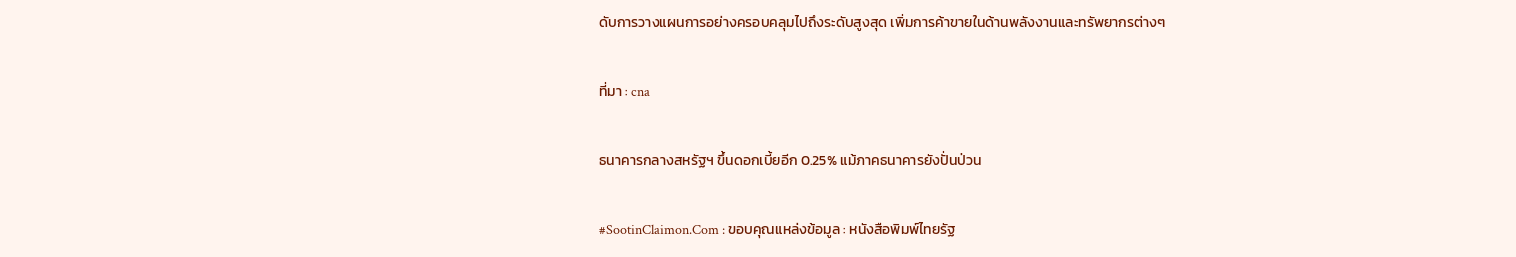ดับการวางแผนการอย่างครอบคลุมไปถึงระดับสูงสุด เพิ่มการค้าขายในด้านพลังงานและทรัพยากรต่างๆ

ที่มา : cna

ธนาคารกลางสหรัฐฯ ขึ้นดอกเบี้ยอีก 0.25% แม้ภาคธนาคารยังปั่นป่วน

#SootinClaimon.Com : ขอบคุณแหล่งข้อมูล : หนังสือพิมพ์ไทยรัฐ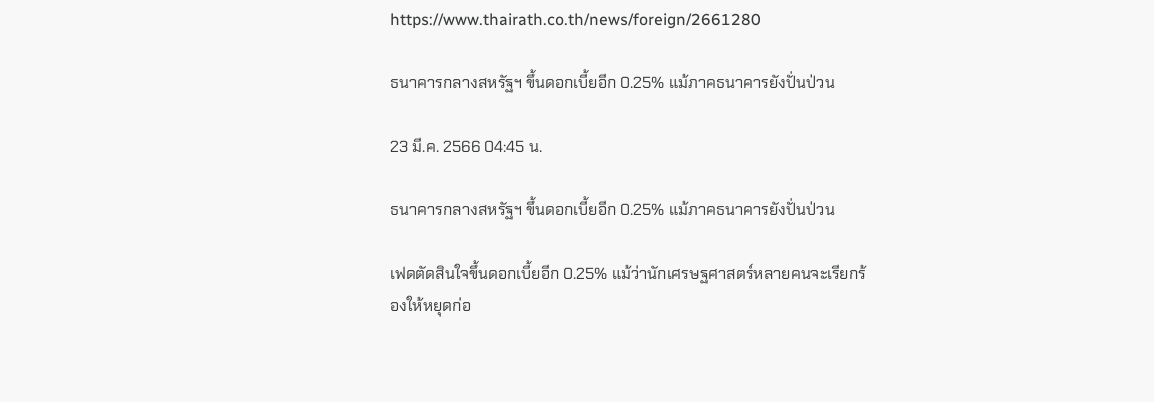https://www.thairath.co.th/news/foreign/2661280

ธนาคารกลางสหรัฐฯ ขึ้นดอกเบี้ยอีก 0.25% แม้ภาคธนาคารยังปั่นป่วน

23 มี.ค. 2566 04:45 น.

ธนาคารกลางสหรัฐฯ ขึ้นดอกเบี้ยอีก 0.25% แม้ภาคธนาคารยังปั่นป่วน

เฟดตัดสินใจขึ้นดอกเบี้ยอีก 0.25% แม้ว่านักเศรษฐศาสตร์หลายคนจะเรียกร้องให้หยุดก่อ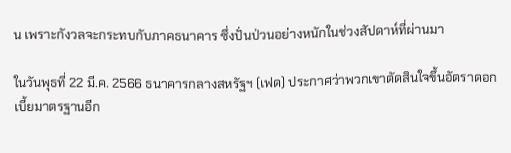น เพราะกังวลจะกระทบกับภาคธนาคาร ซึ่งปั่นป่วนอย่างหนักในช่วงสัปดาห์ที่ผ่านมา

ในวันพุธที่ 22 มี.ค. 2566 ธนาคารกลางสหรัฐฯ (เฟด) ประกาศว่าพวกเขาตัดสินใจขึ้นอัตราดอกเบี้ยมาตรฐานอีก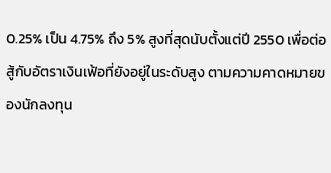0.25% เป็น 4.75% ถึง 5% สูงที่สุดนับตั้งแต่ปี 2550 เพื่อต่อสู้กับอัตราเงินเฟ้อที่ยังอยู่ในระดับสูง ตามความคาดหมายของนักลงทุน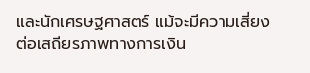และนักเศรษฐศาสตร์ แม้จะมีความเสี่ยงต่อเสถียรภาพทางการเงิน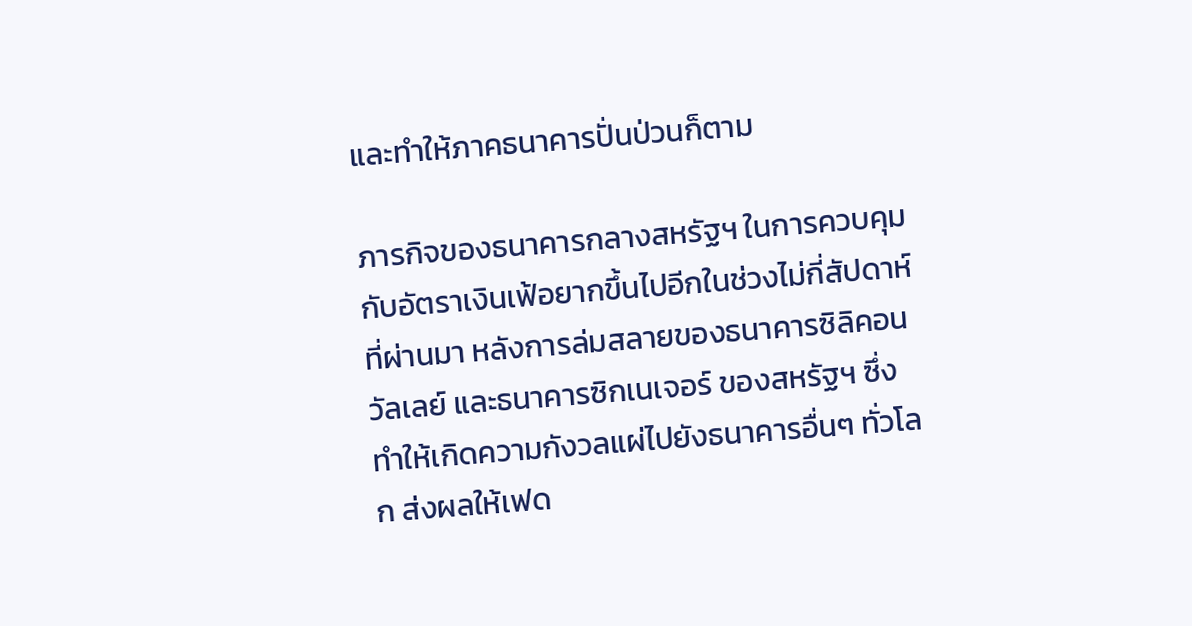และทำให้ภาคธนาคารปั่นป่วนก็ตาม

ภารกิจของธนาคารกลางสหรัฐฯ ในการควบคุมกับอัตราเงินเฟ้อยากขึ้นไปอีกในช่วงไม่กี่สัปดาห์ที่ผ่านมา หลังการล่มสลายของธนาคารซิลิคอนวัลเลย์ และธนาคารซิกเนเจอร์ ของสหรัฐฯ ซึ่งทำให้เกิดความกังวลแผ่ไปยังธนาคารอื่นๆ ทั่วโลก ส่งผลให้เฟด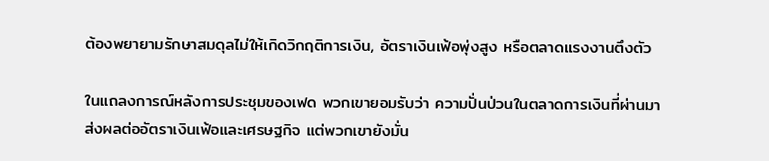ต้องพยายามรักษาสมดุลไม่ให้เกิดวิกฤติการเงิน, อัตราเงินเฟ้อพุ่งสูง หรือตลาดแรงงานตึงตัว

ในแถลงการณ์หลังการประชุมของเฟด พวกเขายอมรับว่า ความปั่นป่วนในตลาดการเงินที่ผ่านมา ส่งผลต่ออัตราเงินเฟ้อและเศรษฐกิจ แต่พวกเขายังมั่น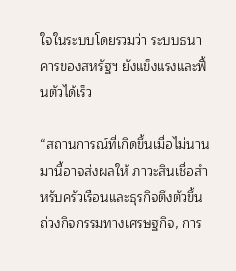ใจในระบบโดยรวมว่า ระบบธนาคารของสหรัฐฯ ยังแข็งแรงและฟื้นตัวได้เร็ว

“สถานการณ์ที่เกิดขึ้นเมื่อไม่นานมานี้อาจส่งผลให้ ภาวะสินเชื่อสำหรับครัวเรือนและธุรกิจตึงตัวขึ้น ถ่วงกิจกรรมทางเศรษฐกิจ, การ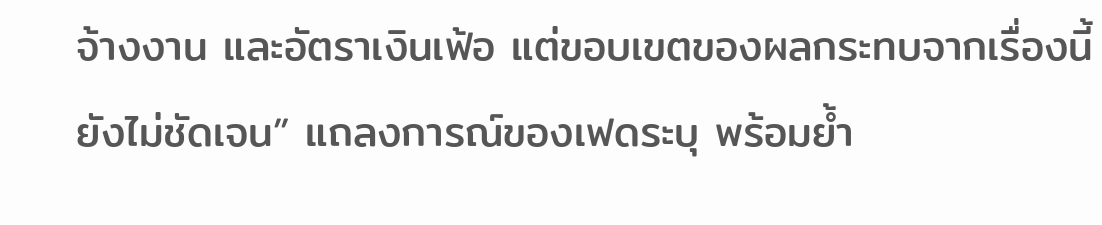จ้างงาน และอัตราเงินเฟ้อ แต่ขอบเขตของผลกระทบจากเรื่องนี้ยังไม่ชัดเจน” แถลงการณ์ของเฟดระบุ พร้อมย้ำ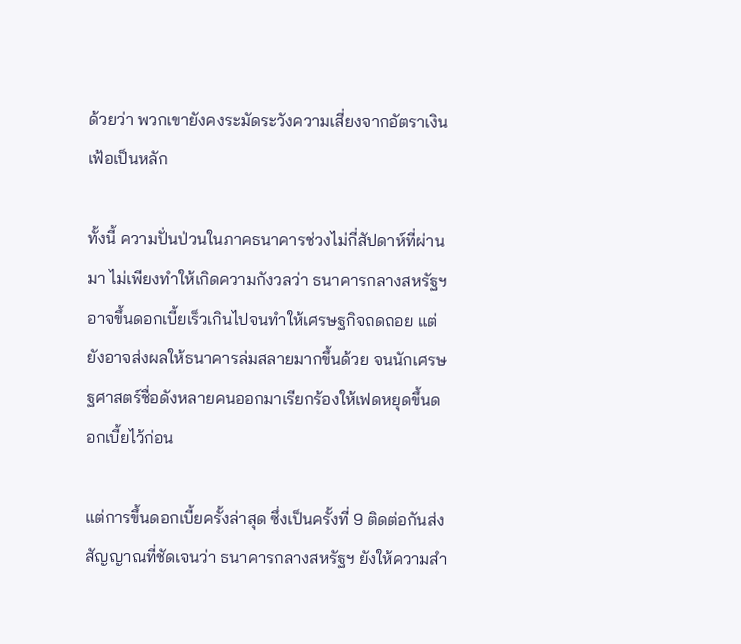ด้วยว่า พวกเขายังคงระมัดระวังความเสี่ยงจากอัตราเงินเฟ้อเป็นหลัก

ทั้งนี้ ความปั่นป่วนในภาคธนาคารช่วงไม่กี่สัปดาห์ที่ผ่านมา ไม่เพียงทำให้เกิดความกังวลว่า ธนาคารกลางสหรัฐฯ อาจขึ้นดอกเบี้ยเร็วเกินไปจนทำให้เศรษฐกิจถดถอย แต่ยังอาจส่งผลให้ธนาคารล่มสลายมากขึ้นด้วย จนนักเศรษฐศาสตร์ชื่อดังหลายคนออกมาเรียกร้องให้เฟดหยุดขึ้นดอกเบี้ยไว้ก่อน

แต่การขึ้นดอกเบี้ยครั้งล่าสุด ซึ่งเป็นครั้งที่ 9 ติดต่อกันส่งสัญญาณที่ชัดเจนว่า ธนาคารกลางสหรัฐฯ ยังให้ความสำ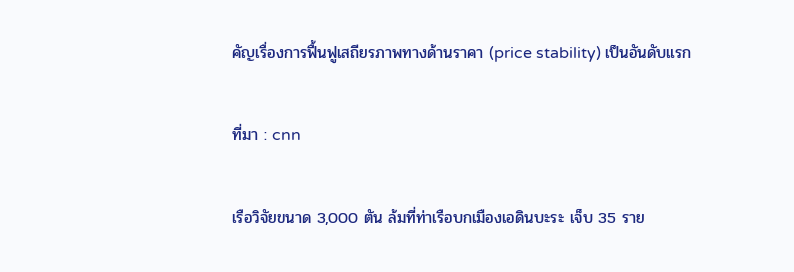คัญเรื่องการฟื้นฟูเสถียรภาพทางด้านราคา (price stability) เป็นอันดับแรก

ที่มา : cnn

เรือวิจัยขนาด 3,000 ตัน ล้มที่ท่าเรือบกเมืองเอดินบะระ เจ็บ 35 ราย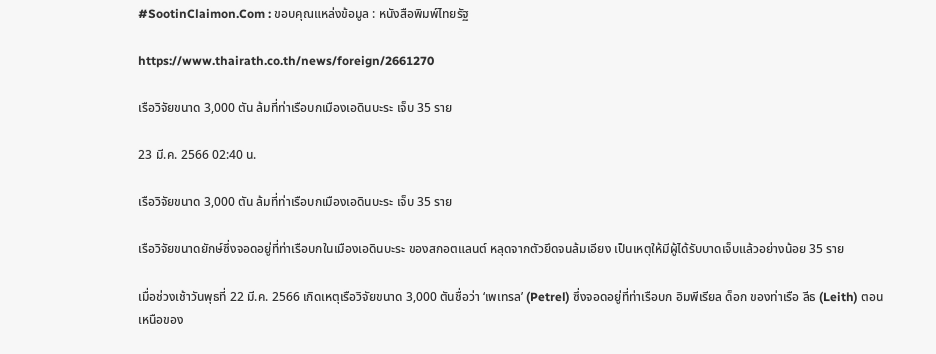#SootinClaimon.Com : ขอบคุณแหล่งข้อมูล : หนังสือพิมพ์ไทยรัฐ

https://www.thairath.co.th/news/foreign/2661270

เรือวิจัยขนาด 3,000 ตัน ล้มที่ท่าเรือบกเมืองเอดินบะระ เจ็บ 35 ราย

23 มี.ค. 2566 02:40 น.

เรือวิจัยขนาด 3,000 ตัน ล้มที่ท่าเรือบกเมืองเอดินบะระ เจ็บ 35 ราย

เรือวิจัยขนาดยักษ์ซึ่งจอดอยู่ที่ท่าเรือบกในเมืองเอดินบะระ ของสกอตแลนต์ หลุดจากตัวยึดจนล้มเอียง เป็นเหตุให้มีผู้ได้รับบาดเจ็บแล้วอย่างน้อย 35 ราย

เมื่อช่วงเช้าวันพุธที่ 22 มี.ค. 2566 เกิดเหตุเรือวิจัยขนาด 3,000 ตันชื่อว่า ‘เพเทรล’ (Petrel) ซึ่งจอดอยู่ที่ท่าเรือบก อิมพีเรียล ด็อก ของท่าเรือ ลีธ (Leith) ตอนเหนือของ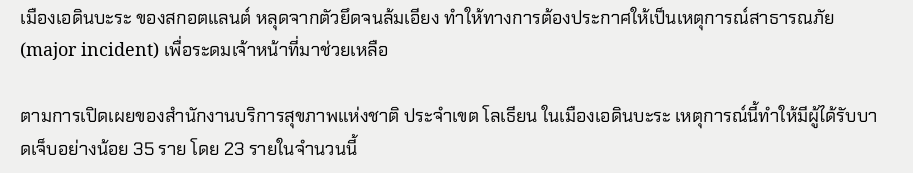เมืองเอดินบะระ ของสกอตแลนต์ หลุดจากตัวยึดจนล้มเอียง ทำให้ทางการต้องประกาศให้เป็นเหตุการณ์สาธารณภัย (major incident) เพื่อระดมเจ้าหน้าที่มาช่วยเหลือ

ตามการเปิดเผยของสำนักงานบริการสุขภาพแห่งชาติ ประจำเขต โลเธียน ในเมืองเอดินบะระ เหตุการณ์นี้ทำให้มีผู้ได้รับบาดเจ็บอย่างน้อย 35 ราย โดย 23 รายในจำนวนนี้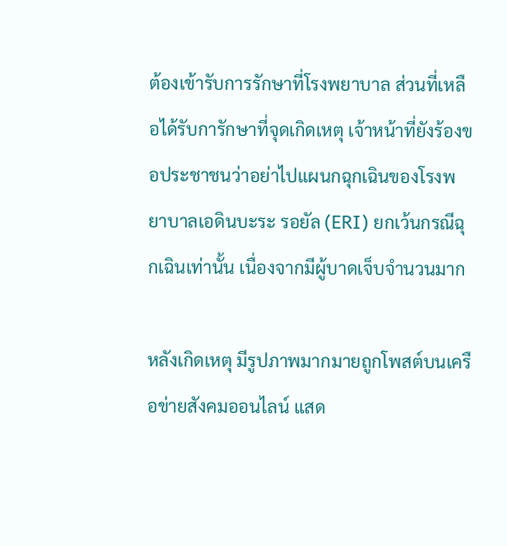ต้องเข้ารับการรักษาที่โรงพยาบาล ส่วนที่เหลือได้รับการักษาที่จุดเกิดเหตุ เจ้าหน้าที่ยังร้องขอประชาชนว่าอย่าไปแผนกฉุกเฉินของโรงพยาบาลเอดินบะระ รอยัล (ERI) ยกเว้นกรณีฉุกเฉินเท่านั้น เนื่องจากมีผู้บาดเจ็บจำนวนมาก

หลังเกิดเหตุ มีรูปภาพมากมายถูกโพสต์บนเครือข่ายสังคมออนไลน์ แสด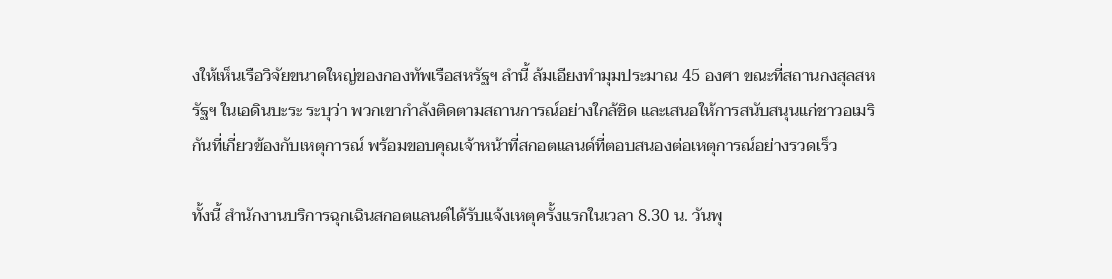งให้เห็นเรือวิจัยขนาดใหญ่ของกองทัพเรือสหรัฐฯ ลำนี้ ล้มเอียงทำมุมประมาณ 45 องศา ขณะที่สถานกงสุลสหรัฐฯ ในเอดินบะระ ระบุว่า พวกเขากำลังติดตามสถานการณ์อย่างใกล้ชิด และเสนอให้การสนับสนุนแก่ชาวอเมริกันที่เกี่ยวข้องกับเหตุการณ์ พร้อมขอบคุณเจ้าหน้าที่สกอตแลนด์ที่ตอบสนองต่อเหตุการณ์อย่างรวดเร็ว

ทั้งนี้ สำนักงานบริการฉุกเฉินสกอตแลนด์ได้รับแจ้งเหตุครั้งแรกในเวลา 8.30 น. วันพุ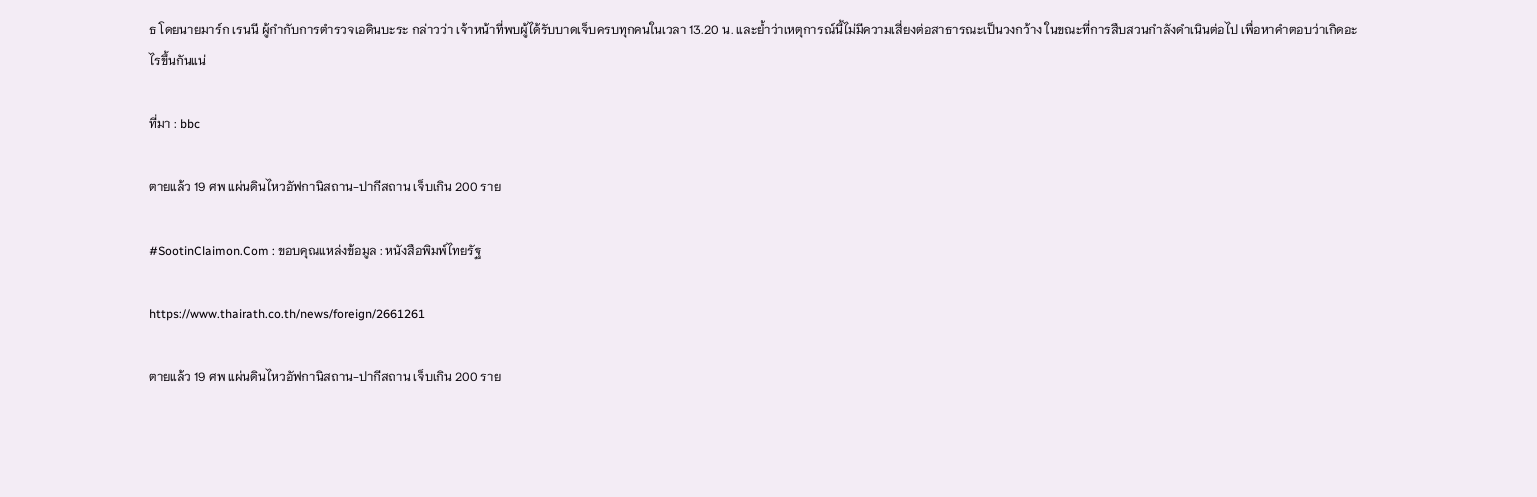ธ โดยนายมาร์ก เรนนี ผู้กำกับการตำรวจเอดินบะระ กล่าวว่า เจ้าหน้าที่พบผู้ได้รับบาดเจ็บครบทุกคนในเวลา 13.20 น. และย้ำว่าเหตุการณ์นี้ไม่มีความเสี่ยงต่อสาธารณะเป็นวงกว้าง ในขณะที่การสืบสวนกำลังดำเนินต่อไป เพื่อหาคำตอบว่าเกิดอะไรขึ้นกันแน่

ที่มา : bbc

ตายแล้ว 19 ศพ แผ่นดินไหวอัฟกานิสถาน-ปากีสถาน เจ็บเกิน 200 ราย

#SootinClaimon.Com : ขอบคุณแหล่งข้อมูล : หนังสือพิมพ์ไทยรัฐ

https://www.thairath.co.th/news/foreign/2661261

ตายแล้ว 19 ศพ แผ่นดินไหวอัฟกานิสถาน-ปากีสถาน เจ็บเกิน 200 ราย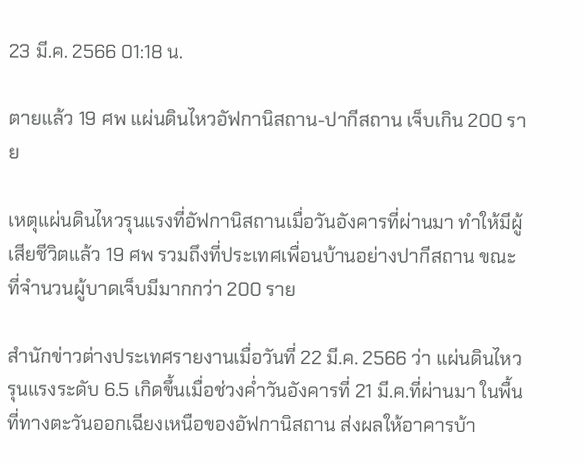23 มี.ค. 2566 01:18 น.

ตายแล้ว 19 ศพ แผ่นดินไหวอัฟกานิสถาน-ปากีสถาน เจ็บเกิน 200 ราย

เหตุแผ่นดินไหวรุนแรงที่อัฟกานิสถานเมื่อวันอังคารที่ผ่านมา ทำให้มีผู้เสียชีวิตแล้ว 19 ศพ รวมถึงที่ประเทศเพื่อนบ้านอย่างปากีสถาน ขณะที่จำนวนผู้บาดเจ็บมีมากกว่า 200 ราย

สำนักข่าวต่างประเทศรายงานเมื่อวันที่ 22 มี.ค. 2566 ว่า แผ่นดินไหวรุนแรงระดับ 6.5 เกิดขึ้นเมื่อช่วงค่ำวันอังคารที่ 21 มี.ค.ที่ผ่านมา ในพื้นที่ทางตะวันออกเฉียงเหนือของอัฟกานิสถาน ส่งผลให้อาคารบ้า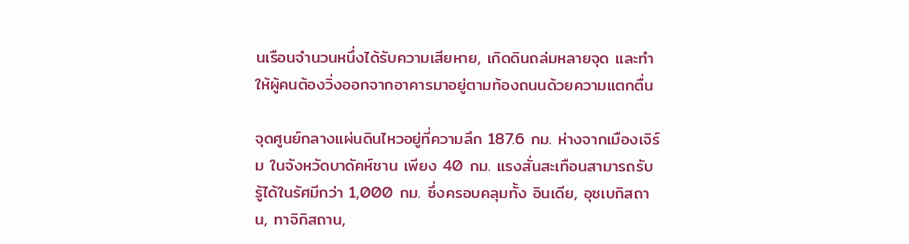นเรือนจำนวนหนึ่งได้รับความเสียหาย, เกิดดินถล่มหลายจุด และทำให้ผู้คนต้องวิ่งออกจากอาคารมาอยู่ตามท้องถนนด้วยความแตกตื่น

จุดศูนย์กลางแผ่นดินไหวอยู่ที่ความลึก 187.6 กม. ห่างจากเมืองเจิร์ม ในจังหวัดบาดัคห์ชาน เพียง 40 กม. แรงสั่นสะเทือนสามารถรับรู้ได้ในรัศมีกว่า 1,000 กม. ซึ่งครอบคลุมทั้ง อินเดีย, อุซเบกิสถาน, ทาจิกิสถาน,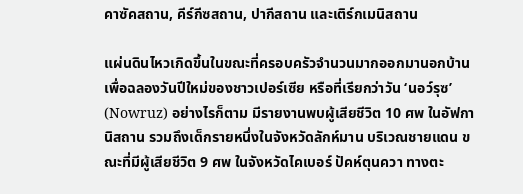คาซัคสถาน, คีร์กีซสถาน, ปากีสถาน และเติร์กเมนิสถาน

แผ่นดินไหวเกิดขึ้นในขณะที่ครอบครัวจำนวนมากออกมานอกบ้านเพื่อฉลองวันปีใหม่ของชาวเปอร์เซีย หรือที่เรียกว่าวัน ‘นอว์รุซ’ (Nowruz) อย่างไรก็ตาม มีรายงานพบผู้เสียชีวิต 10 ศพ ในอัฟกานิสถาน รวมถึงเด็กรายหนึ่งในจังหวัดลักห์มาน บริเวณชายแดน ขณะที่มีผู้เสียชีวิต 9 ศพ ในจังหวัดไคเบอร์ ปัคห์ตุนควา ทางตะ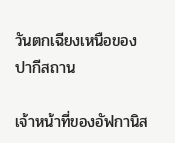วันตกเฉียงเหนือของปากีสถาน

เจ้าหน้าที่ของอัฟกานิส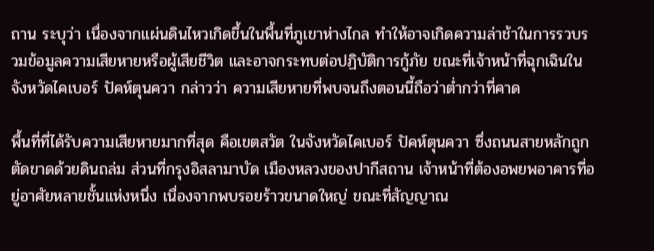ถาน ระบุว่า เนื่องจากแผ่นดินไหวเกิดขึ้นในพื้นที่ภูเขาห่างไกล ทำให้อาจเกิดความล่าช้าในการรวบรวมข้อมูลความเสียหายหรือผู้เสียชีวิต และอาจกระทบต่อปฏิบัติการกู้ภัย ขณะที่เจ้าหน้าที่ฉุกเฉินในจังหวัดไคเบอร์ ปัคห์ตุนควา กล่าวว่า ความเสียหายที่พบจนถึงตอนนี้ถือว่าต่ำกว่าที่คาด

พื้นที่ที่ได้รับความเสียหายมากที่สุด คือเขตสวัต ในจังหวัดไคเบอร์ ปัคห์ตุนควา ซึ่งถนนสายหลักถูกตัดขาดด้วยดินถล่ม ส่วนที่กรุงอิสลามาบัด เมืองหลวงของปากีสถาน เจ้าหน้าที่ต้องอพยพอาคารที่อยู่อาศัยหลายชั้นแห่งหนึ่ง เนื่องจากพบรอยร้าวขนาดใหญ่ ขณะที่สัญญาณ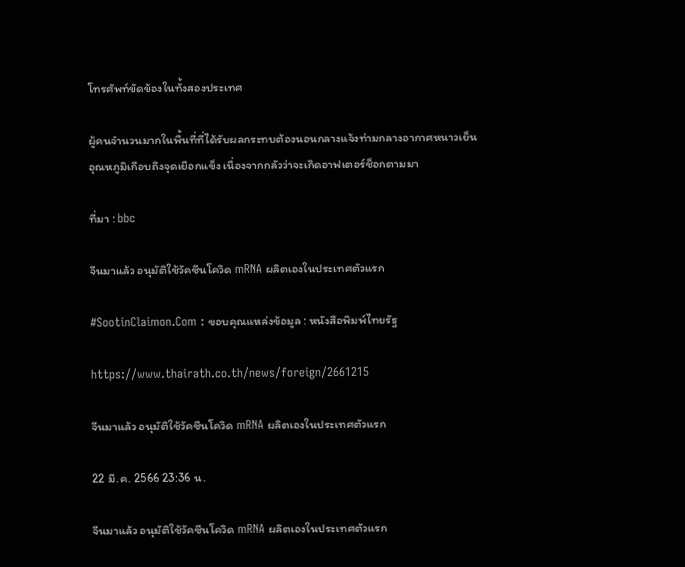โทรศัพท์ขัดข้องในทั้งสองประเทศ

ผู้คนจำนวนมากในพื้นที่ที่ได้รับผลกระทบต้องนอนกลางแจ้งท่ามกลางอากาศหนาวเย็น อุณหภูมิเกือบถึงจุดเยือกแข็ง เนื่องจากกลัวว่าจะเกิดอาฟเตอร์ช็อกตามมา

ที่มา : bbc

จีนมาแล้ว อนุมัติใช้วัคซีนโควิด mRNA ผลิตเองในประเทศตัวแรก

#SootinClaimon.Com : ขอบคุณแหล่งข้อมูล : หนังสือพิมพ์ไทยรัฐ

https://www.thairath.co.th/news/foreign/2661215

จีนมาแล้ว อนุมัติใช้วัคซีนโควิด mRNA ผลิตเองในประเทศตัวแรก

22 มี.ค. 2566 23:36 น.

จีนมาแล้ว อนุมัติใช้วัคซีนโควิด mRNA ผลิตเองในประเทศตัวแรก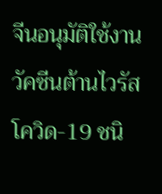จีนอนุมัติใช้งานวัคซีนต้านไวรัสโควิด-19 ชนิ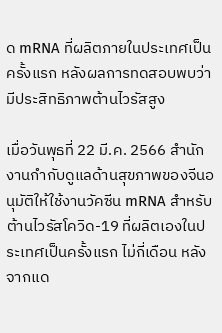ด mRNA ที่ผลิตภายในประเทศเป็นครั้งแรก หลังผลการทดสอบพบว่ามีประสิทธิภาพต้านไวรัสสูง

เมื่อวันพุธที่ 22 มี.ค. 2566 สำนักงานกำกับดูแลด้านสุขภาพของจีนอนุมัติให้ใช้งานวัคซีน mRNA สำหรับต้านไวรัสโควิด-19 ที่ผลิตเองในประเทศเป็นครั้งแรก ไม่กี่เดือน หลังจากแด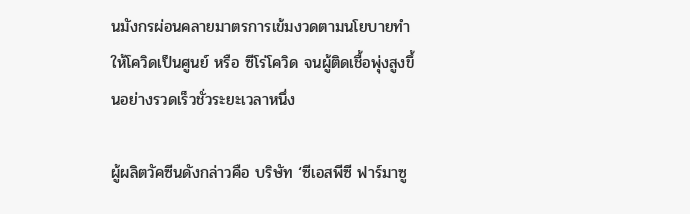นมังกรผ่อนคลายมาตรการเข้มงวดตามนโยบายทำให้โควิดเป็นศูนย์ หรือ ซีโร่โควิด จนผู้ติดเชื้อพุ่งสูงขึ้นอย่างรวดเร็วชั่วระยะเวลาหนึ่ง

ผู้ผลิตวัคซีนดังกล่าวคือ บริษัท ‘ซีเอสพีซี ฟาร์มาซู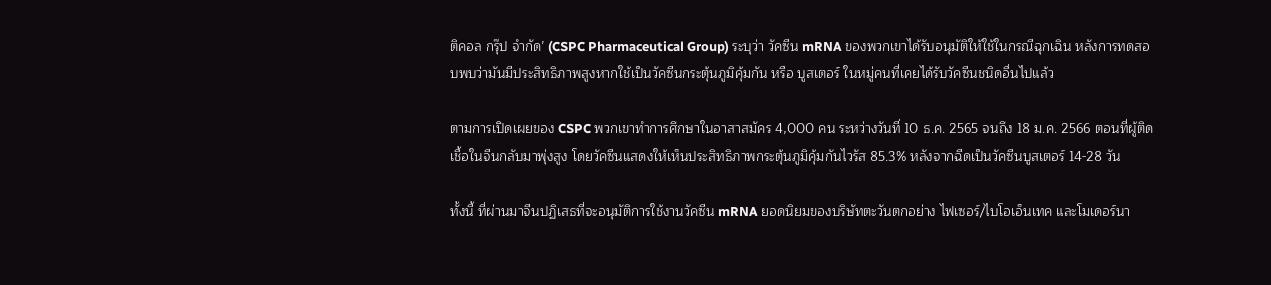ติคอล กรุ๊ป จำกัด’ (CSPC Pharmaceutical Group) ระบุว่า วัคซีน mRNA ของพวกเขาได้รับอนุมัติให้ใช้ในกรณีฉุกเฉิน หลังการทดสอบพบว่ามันมีประสิทธิภาพสูงหากใช้เป็นวัคซีนกระตุ้นภูมิคุ้มกัน หรือ บูสเตอร์ ในหมู่คนที่เคยได้รับวัคซีนชนิดอื่นไปแล้ว

ตามการเปิดเผยของ CSPC พวกเขาทำการศึกษาในอาสาสมัคร 4,000 คน ระหว่างวันที่ 10 ธ.ค. 2565 จนถึง 18 ม.ค. 2566 ตอนที่ผู้ติดเชื้อในจีนกลับมาพุ่งสูง โดยวัคซีนแสดงให้เห็นประสิทธิภาพกระตุ้นภูมิคุ้มกันไวรัส 85.3% หลังจากฉีดเป็นวัคซีนบูสเตอร์ 14-28 วัน

ทั้งนี้ ที่ผ่านมาจีนปฏิเสธที่จะอนุมัติการใช้งานวัคซีน mRNA ยอดนิยมของบริษัทตะวันตกอย่าง ไฟเซอร์/ไบโอเอ็นเทค และโมเดอร์นา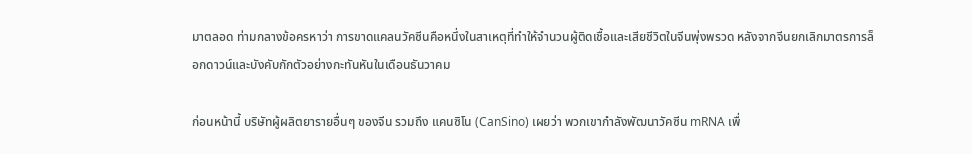มาตลอด ท่ามกลางข้อครหาว่า การขาดแคลนวัคซีนคือหนึ่งในสาเหตุที่ทำให้จำนวนผู้ติดเชื้อและเสียชีวิตในจีนพุ่งพรวด หลังจากจีนยกเลิกมาตรการล็อกดาวน์และบังคับกักตัวอย่างกะทันหันในเดือนธันวาคม

ก่อนหน้านี้ บริษัทผู้ผลิตยารายอื่นๆ ของจีน รวมถึง แคนซิโน (CanSino) เผยว่า พวกเขากำลังพัฒนาวัคซีน mRNA เพื่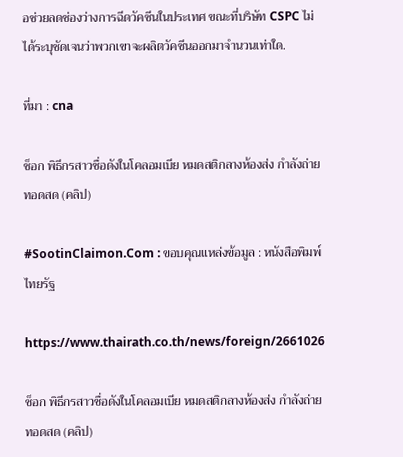อช่วยลดช่องว่างการฉีดวัคซีนในประเทศ ขณะที่บริษัท CSPC ไม่ได้ระบุชัดเจนว่าพวกเขาจะผลิตวัคซีนออกมาจำนวนเท่าใด.

ที่มา : cna

ช็อก พิธีกรสาวชื่อดังในโคลอมเบีย หมดสติกลางห้องส่ง กำลังถ่ายทอดสด (คลิป)

#SootinClaimon.Com : ขอบคุณแหล่งข้อมูล : หนังสือพิมพ์ไทยรัฐ

https://www.thairath.co.th/news/foreign/2661026

ช็อก พิธีกรสาวชื่อดังในโคลอมเบีย หมดสติกลางห้องส่ง กำลังถ่ายทอดสด (คลิป)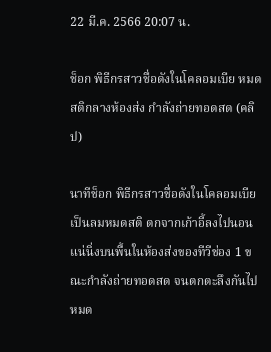22 มี.ค. 2566 20:07 น.

ช็อก พิธีกรสาวชื่อดังในโคลอมเบีย หมดสติกลางห้องส่ง กำลังถ่ายทอดสด (คลิป)

นาทีช็อก พิธีกรสาวชื่อดังในโคลอมเบีย เป็นลมหมดสติ ตกจากเก้าอี้ลงไปนอนแน่นิ่งบนพื้นในห้องส่งของทีวีช่อง 1 ขณะกำลังถ่ายทอดสด จนตกตะลึงกันไปหมด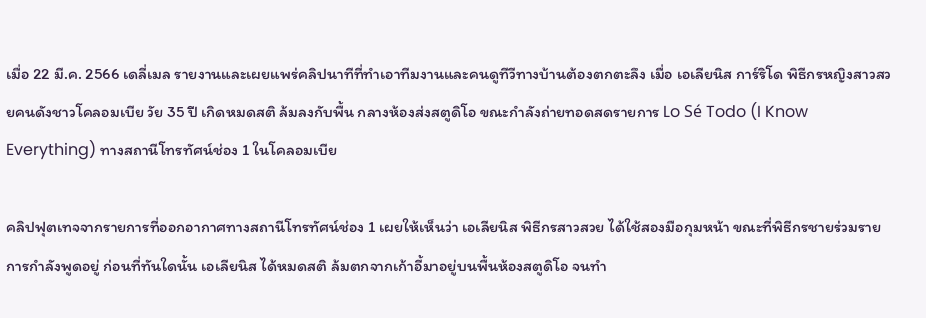เมื่อ 22 มี.ค. 2566 เดลี่เมล รายงานและเผยแพร่คลิปนาทีที่ทำเอาทีมงานและคนดูทีวีทางบ้านต้องตกตะลึง เมื่อ เอเลียนิส การ์ริโด พิธีกรหญิงสาวสวยคนดังชาวโคลอมเบีย วัย 35 ปี เกิดหมดสติ ล้มลงกับพื้น กลางห้องส่งสตูดิโอ ขณะกำลังถ่ายทอดสดรายการ Lo Sé Todo (I Know Everything) ทางสถานีโทรทัศน์ช่อง 1 ในโคลอมเบีย

คลิปฟุตเทจจากรายการที่ออกอากาศทางสถานีโทรทัศน์ช่อง 1 เผยให้เห็นว่า เอเลียนิส พิธีกรสาวสวย ได้ใช้สองมือกุมหน้า ขณะที่พิธีกรชายร่วมรายการกำลังพูดอยู่ ก่อนที่ทันใดนั้น เอเลียนิส ได้หมดสติ ล้มตกจากเก้าอี้มาอยู่บนพื้นห้องสตูดิโอ จนทำ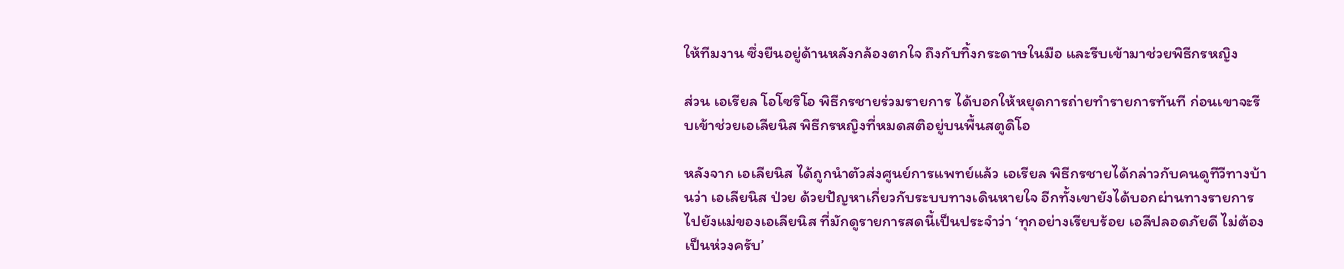ให้ทีมงาน ซึ่งยืนอยู่ด้านหลังกล้องตกใจ ถึงกับทิ้งกระดาษในมือ และรีบเข้ามาช่วยพิธีกรหญิง

ส่วน เอเรียล โอโซริโอ พิธีกรชายร่วมรายการ ได้บอกให้หยุดการถ่ายทำรายการทันที ก่อนเขาจะรีบเข้าช่วยเอเลียนิส พิธีกรหญิงที่หมดสติอยู่บนพื้นสตูดิโอ

หลังจาก เอเลียนิส ได้ถูกนำตัวส่งศูนย์การแพทย์แล้ว เอเรียล พิธีกรชายได้กล่าวกับคนดูทีวีทางบ้านว่า เอเลียนิส ป่วย ด้วยปัญหาเกี่ยวกับระบบทางเดินหายใจ อีกทั้งเขายังได้บอกผ่านทางรายการไปยังแม่ของเอเลียนิส ที่มักดูรายการสดนี้เป็นประจำว่า ‘ทุกอย่างเรียบร้อย เอลีปลอดภัยดี ไม่ต้องเป็นห่วงครับ’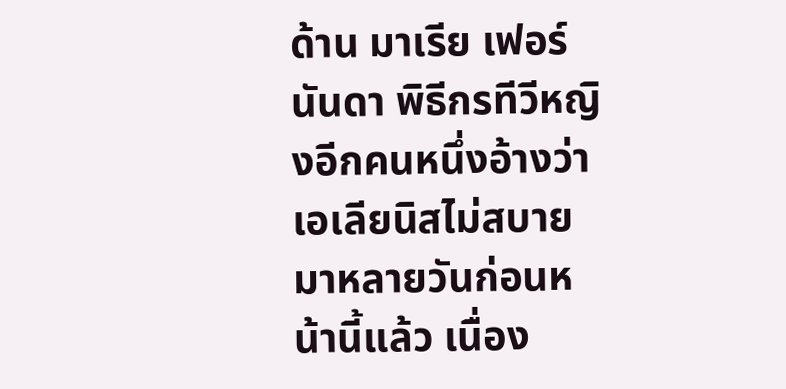ด้าน มาเรีย เฟอร์นันดา พิธีกรทีวีหญิงอีกคนหนึ่งอ้างว่า เอเลียนิสไม่สบายมาหลายวันก่อนหน้านี้แล้ว เนื่อง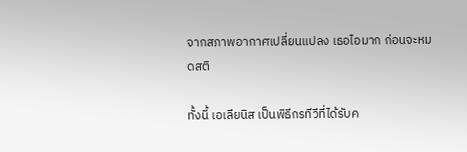จากสภาพอากาศเปลี่ยนแปลง เธอไอมาก ก่อนจะหมดสติ

ทั้งนี้ เอเลียนิส เป็นพิธีกรทีวีที่ได้รับค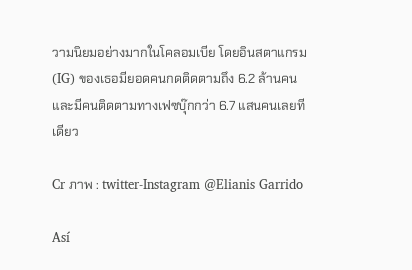วามนิยมอย่างมากในโคลอมเบีย โดยอินสตาแกรม (IG) ของเธอมียอดคนกดติดตามถึง 6.2 ล้านคน และมีคนติดตามทางเฟซบุ๊กกว่า 6.7 แสนคนเลยทีเดียว

Cr ภาพ : twitter-Instagram @Elianis Garrido

Así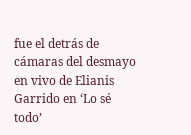fue el detrás de cámaras del desmayo en vivo de Elianis Garrido en ‘Lo sé todo’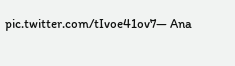pic.twitter.com/tIvoe41ov7— Ana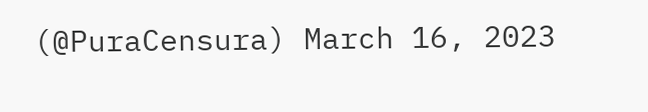(@PuraCensura) March 16, 2023